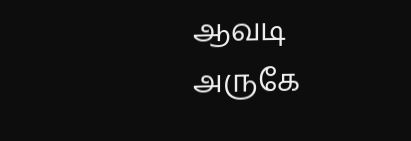ஆவடி அருகே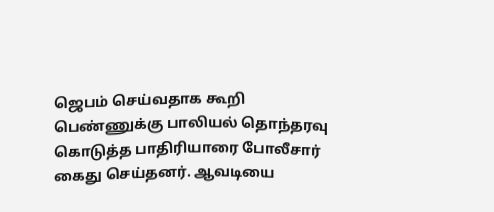ஜெபம் செய்வதாக கூறி பெண்ணுக்கு பாலியல் தொந்தரவு கொடுத்த பாதிரியாரை போலீசார் கைது செய்தனர். ஆவடியை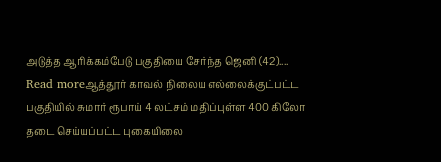அடுத்த ஆரிக்கம்பேடு பகுதியை சேர்ந்த ஜெனி (42)....
Read moreஆத்தூர் காவல் நிலைய எல்லைக்குட்பட்ட பகுதியில் சுமார் ரூபாய் 4 லட்சம் மதிப்புள்ள 400 கிலோ தடை செய்யப்பட்ட புகையிலை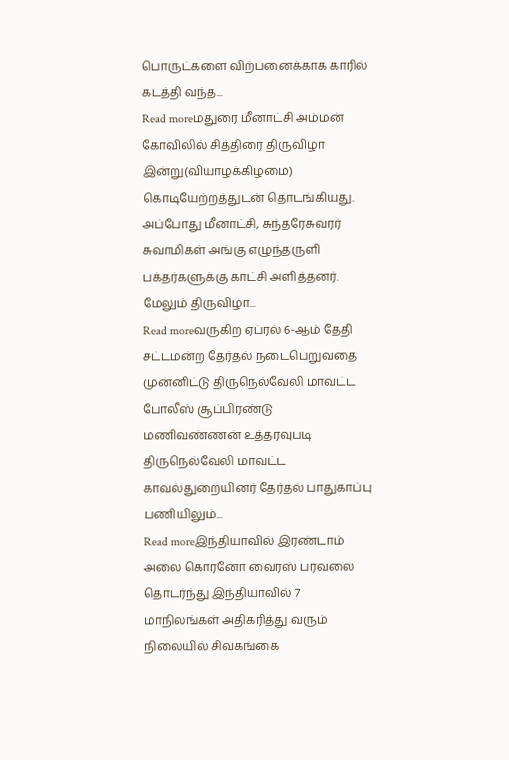பொருட்களை விற்பனைக்காக காரில் கடத்தி வந்த...
Read moreமதுரை மீனாட்சி அம்மன் கோவிலில் சித்திரை திருவிழா இன்று(வியாழக்கிழமை) கொடியேற்றத்துடன் தொடங்கியது. அப்போது மீனாட்சி, சுந்தரேசுவரர் சுவாமிகள் அங்கு எழுந்தருளி பக்தர்களுக்கு காட்சி அளித்தனர். மேலும் திருவிழா...
Read moreவருகிற ஏப்ரல் 6-ஆம் தேதி சட்டமன்ற தேர்தல் நடைபெறுவதை முன்னிட்டு திருநெல்வேலி மாவட்ட போலீஸ் சூப்பிரண்டு மணிவண்ணன் உத்தரவுபடி திருநெல்வேலி மாவட்ட காவல்துறையினர் தேர்தல் பாதுகாப்பு பணியிலும்...
Read moreஇந்தியாவில் இரண்டாம் அலை கொரனோ வைரஸ் பரவலை தொடர்ந்து இந்தியாவில் 7 மாநிலங்கள் அதிகரித்து வரும் நிலையில் சிவகங்கை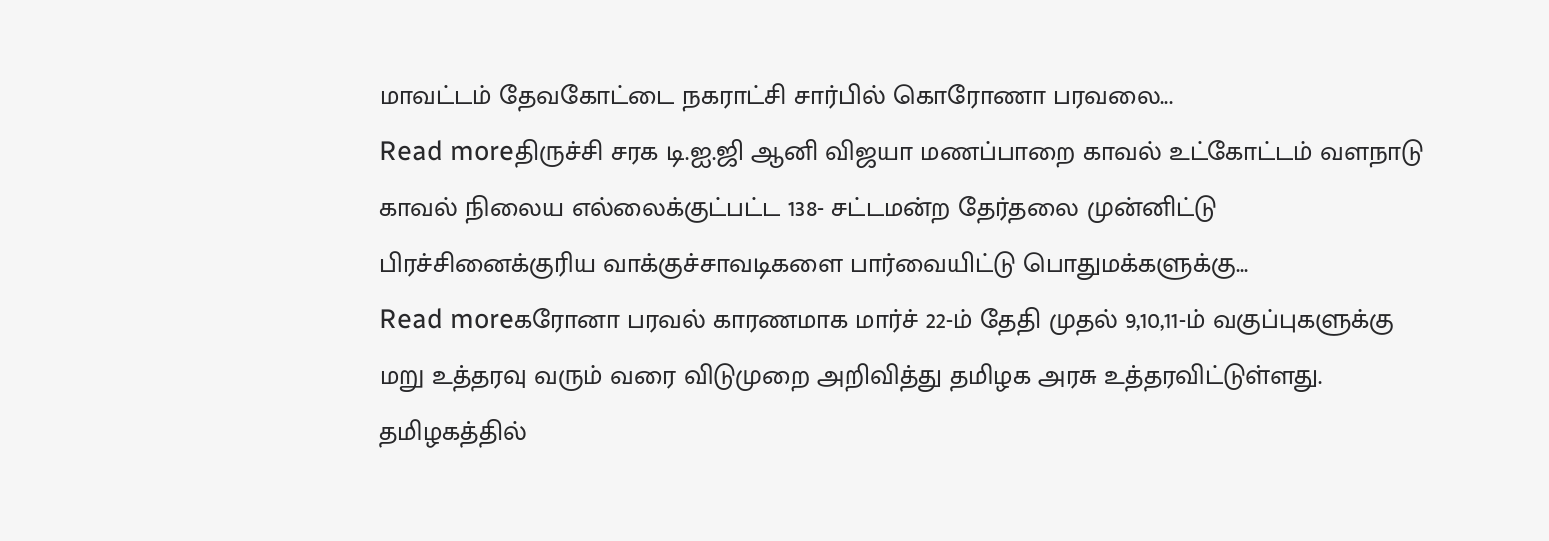மாவட்டம் தேவகோட்டை நகராட்சி சார்பில் கொரோணா பரவலை...
Read moreதிருச்சி சரக டி.ஐ.ஜி ஆனி விஜயா மணப்பாறை காவல் உட்கோட்டம் வளநாடு காவல் நிலைய எல்லைக்குட்பட்ட 138- சட்டமன்ற தேர்தலை முன்னிட்டு பிரச்சினைக்குரிய வாக்குச்சாவடிகளை பார்வையிட்டு பொதுமக்களுக்கு...
Read moreகரோனா பரவல் காரணமாக மார்ச் 22-ம் தேதி முதல் 9,10,11-ம் வகுப்புகளுக்கு மறு உத்தரவு வரும் வரை விடுமுறை அறிவித்து தமிழக அரசு உத்தரவிட்டுள்ளது. தமிழகத்தில்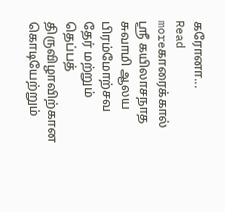கரோனா...
Read moreகாரைக்கால் ஸ்ரீ கயிலாசநாத சுவாமி ஆலய பிரம்மோற்சவ தேர் மற்றும் தெப்பத் திருவிழாவிற்கான கொடியேற்றும்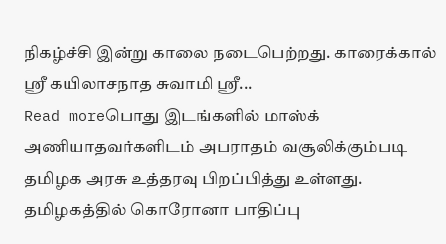நிகழ்ச்சி இன்று காலை நடைபெற்றது. காரைக்கால் ஸ்ரீ கயிலாசநாத சுவாமி ஸ்ரீ...
Read moreபொது இடங்களில் மாஸ்க் அணியாதவர்களிடம் அபராதம் வசூலிக்கும்படி தமிழக அரசு உத்தரவு பிறப்பித்து உள்ளது. தமிழகத்தில் கொரோனா பாதிப்பு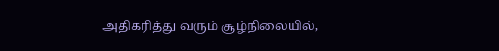அதிகரித்து வரும் சூழ்நிலையில்,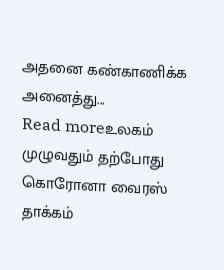அதனை கண்காணிக்க அனைத்து...
Read moreஉலகம் முழுவதும் தற்போது கொரோனா வைரஸ் தாக்கம்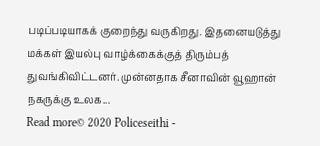படிப்படியாகக் குறைந்து வருகிறது. இதனையடுத்து மக்கள் இயல்பு வாழ்க்கைக்குத் திரும்பத் துவங்கிவிட்டனர். முன்னதாக சீனாவின் வூஹான் நகருக்கு உலக...
Read more© 2020 Policeseithi -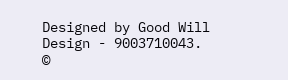Designed by Good Will Design - 9003710043.
©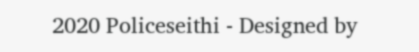2020 Policeseithi - Designed by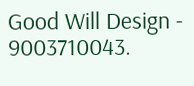Good Will Design - 9003710043.